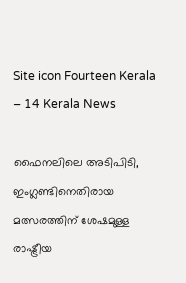Site icon Fourteen Kerala – 14 Kerala News

ഫൈനലിലെ അടിപിടി, ഇംഗ്ലണ്ടിനെതിരായ മത്സരത്തിന് ശേഷമുള്ള രാഷ്ട്രീയ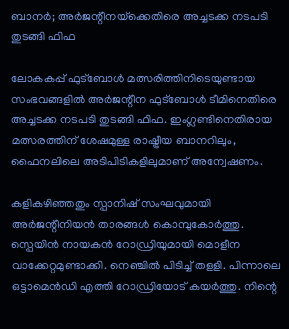ബാനര്‍; അര്‍ജന്റീനയ്‌ക്കെതിരെ അച്ചടക്ക നടപടി തുടങ്ങി ഫിഫ

ലോകകപ്പ് ഫുട്‌ബോള്‍ മത്സരിത്തിനിടെയുണ്ടായ സംഭവങ്ങളില്‍ അര്‍ജന്റീന ഫുട്‌ബോള്‍ ടീമിനെതിരെ അച്ചടക്ക നടപടി തുടങ്ങി ഫിഫ. ഇംഗ്ലണ്ടിനെതിരായ മത്സരത്തിന് ശേഷമുള്ള രാഷ്ട്രീയ ബാനറിലും, ഫൈനലിലെ അടിപിടികളിലുമാണ് അന്വേഷണം.

കളികഴിഞ്ഞതും സ്പാനിഷ് സംഘവുമായി അര്‍ജന്റീനിയന്‍ താരങ്ങള്‍ കൊമ്പുകോര്‍ത്തു. സ്പെയിന്‍ നായകന്‍ റോഡ്രിയുമായി മൊളീന വാക്കേറ്റമുണ്ടാക്കി. നെഞ്ചില്‍ പിടിച്ച് തളളി. പിന്നാലെ ഒട്ടാമെന്‍ഡി എത്തി റോഡ്രിയോട് കയര്‍ത്തു. നിന്റെ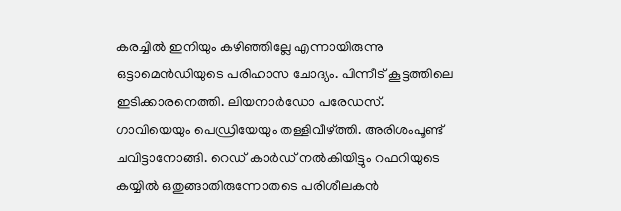കരച്ചില്‍ ഇനിയും കഴിഞ്ഞില്ലേ എന്നായിരുന്നു ഒട്ടാമെന്‍ഡിയുടെ പരിഹാസ ചോദ്യം. പിന്നീട് കൂട്ടത്തിലെ ഇടിക്കാരനെത്തി. ലിയനാര്‍ഡോ പരേഡസ്. ഗാവിയെയും പെഡ്രിയേയും തള്ളിവീഴ്ത്തി. അരിശംപൂണ്ട് ചവിട്ടാനോങ്ങി. റെഡ് കാര്‍ഡ് നല്‍കിയിട്ടും റഫറിയുടെ കയ്യില്‍ ഒതുങ്ങാതിരുന്നോതടെ പരിശീലകന്‍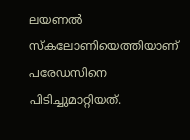ലയണല്‍ സ്‌കലോണിയെത്തിയാണ് പരേഡസിനെ പിടിച്ചുമാറ്റിയത്.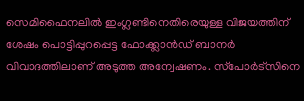സെമിഫൈനലില്‍ ഇംഗ്ലണ്ടിനെതിരെയുള്ള വിജയത്തിന് ശേഷം പൊട്ടിപ്പുറപ്പെട്ട ഫോക്ക്ലാന്‍ഡ് ബാനര്‍ വിവാദത്തിലാണ് അടുത്ത അന്വേഷണം. സ്‌പോര്‍ട്‌സിനെ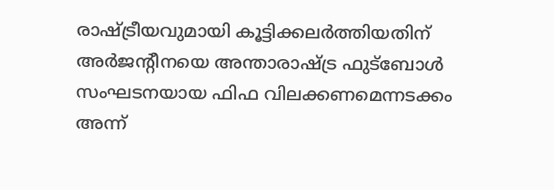രാഷ്ട്രീയവുമായി കൂട്ടിക്കലര്‍ത്തിയതിന് അര്‍ജന്റീനയെ അന്താരാഷ്ട്ര ഫുട്‌ബോള്‍ സംഘടനയായ ഫിഫ വിലക്കണമെന്നടക്കം അന്ന്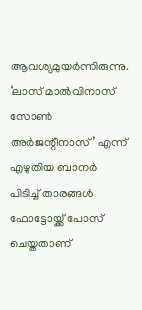ആവശ്യമുയര്‍ന്നിരുന്നു. ‘ലാസ് മാല്‍വിനാസ് സോണ്‍ അര്‍ജന്റീനാസ്’ എന്ന് എഴുതിയ ബാനര്‍ പിടിച്ച് താരങ്ങള്‍ ഫോട്ടോയ്ക്ക് പോസ് ചെയ്തതാണ്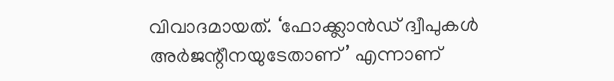വിവാദമായത്. ‘ഫോക്ക്ലാന്‍ഡ് ദ്വീപുകള്‍ അര്‍ജന്റീനയുടേതാണ്’ എന്നാണ്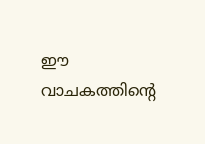ഈ വാചകത്തിന്റെ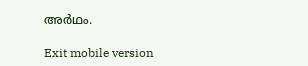അര്‍ഥം.

Exit mobile version